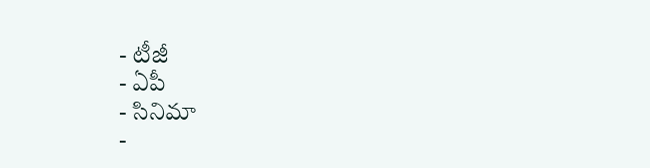- టీజీ
- ఏపీ
- సినిమా
-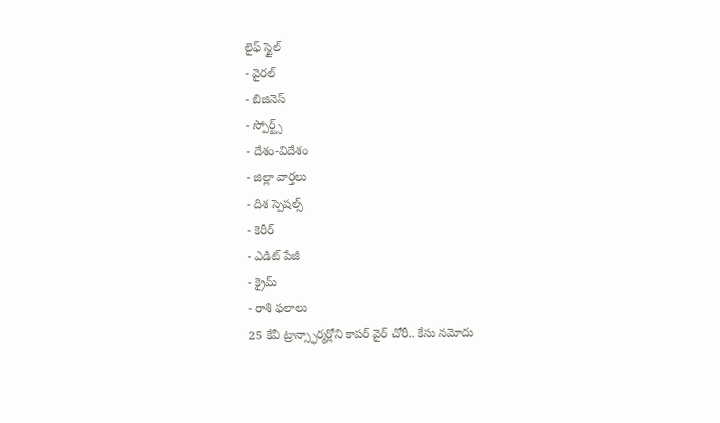లైఫ్ స్టైల్
- వైరల్
- బిజినెస్
- స్పోర్ట్స్
- దేశం-విదేశం
- జిల్లా వార్తలు
- దిశ స్పెషల్స్
- కెరీర్
- ఎడిట్ పేజీ
- క్రైమ్
- రాశి ఫలాలు
25 కేవీ ట్రాన్స్ఫార్మర్లోని కాపర్ వైర్ చోరీ.. కేసు నమోదు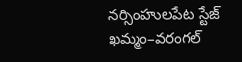నర్సింహులపేట స్టేజ్ ఖమ్మం–వరంగల్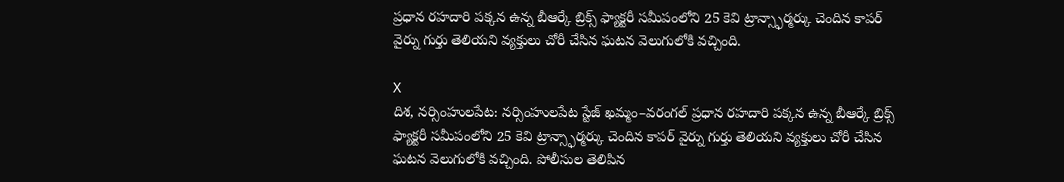ప్రధాన రహదారి పక్కన ఉన్న బీఆర్కే బ్రిక్స్ ఫ్యాక్టరీ సమీపంలోని 25 కెవి ట్రాన్స్ఫార్మర్కు చెందిన కాపర్ వైర్ను గుర్తు తెలియని వ్యక్తులు చోరీ చేసిన ఘటన వెలుగులోకి వచ్చింది.

X
దిశ, నర్సింహులపేట: నర్సింహులపేట స్టేజ్ ఖమ్మం–వరంగల్ ప్రధాన రహదారి పక్కన ఉన్న బీఆర్కే బ్రిక్స్ ఫ్యాక్టరీ సమీపంలోని 25 కెవి ట్రాన్స్ఫార్మర్కు చెందిన కాపర్ వైర్ను గుర్తు తెలియని వ్యక్తులు చోరీ చేసిన ఘటన వెలుగులోకి వచ్చింది. పోలీసుల తెలిపిన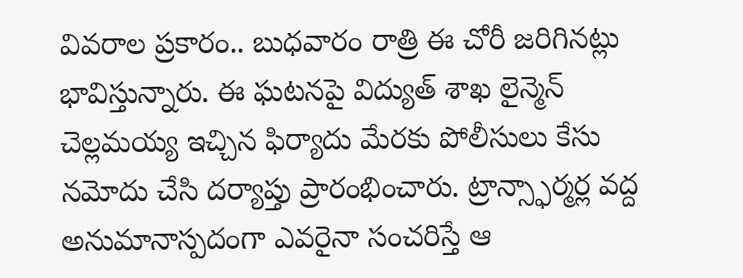వివరాల ప్రకారం.. బుధవారం రాత్రి ఈ చోరీ జరిగినట్లు భావిస్తున్నారు. ఈ ఘటనపై విద్యుత్ శాఖ లైన్మెన్ చెల్లమయ్య ఇచ్చిన ఫిర్యాదు మేరకు పోలీసులు కేసు నమోదు చేసి దర్యాప్తు ప్రారంభించారు. ట్రాన్స్ఫార్మర్ల వద్ద అనుమానాస్పదంగా ఎవరైనా సంచరిస్తే ఆ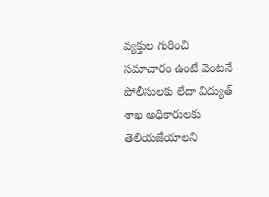వ్యక్తుల గురించి సమాచారం ఉంటే వెంటనే పోలీసులకు లేదా విద్యుత్ శాఖ అధికారులకు తెలియజేయాలని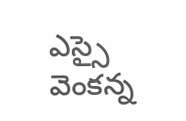ఎస్సై వెంకన్న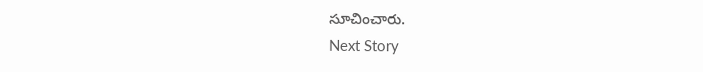సూచించారు.
Next Story